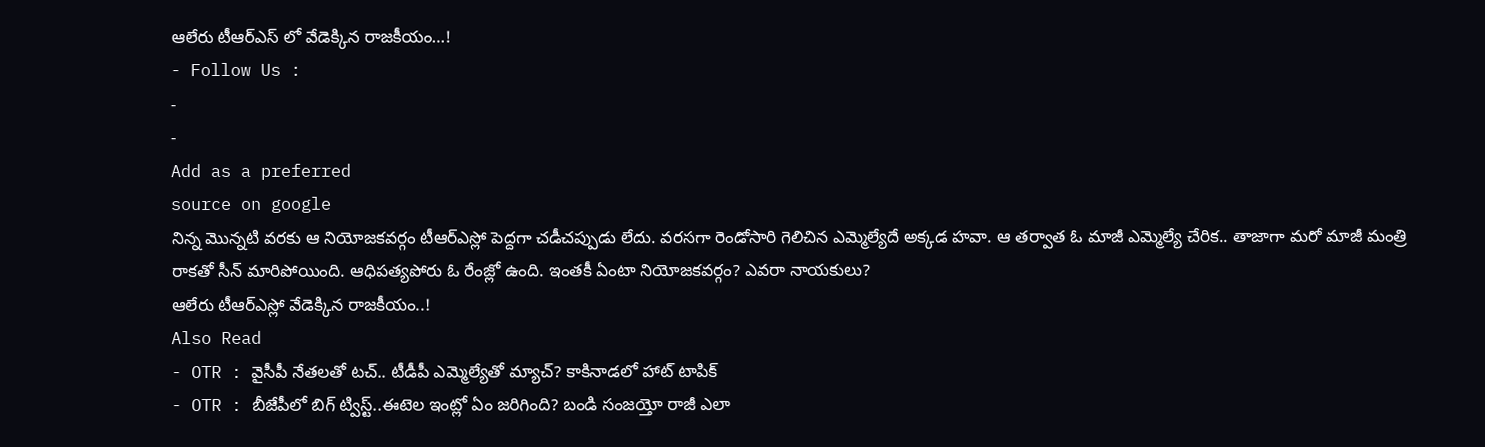ఆలేరు టీఆర్ఎస్ లో వేడెక్కిన రాజకీయం…!
- Follow Us :
-
-
Add as a preferred
source on google
నిన్న మొన్నటి వరకు ఆ నియోజకవర్గం టీఆర్ఎస్లో పెద్దగా చడీచప్పుడు లేదు. వరసగా రెండోసారి గెలిచిన ఎమ్మెల్యేదే అక్కడ హవా. ఆ తర్వాత ఓ మాజీ ఎమ్మెల్యే చేరిక.. తాజాగా మరో మాజీ మంత్రి రాకతో సీన్ మారిపోయింది. ఆధిపత్యపోరు ఓ రేంజ్లో ఉంది. ఇంతకీ ఏంటా నియోజకవర్గం? ఎవరా నాయకులు?
ఆలేరు టీఆర్ఎస్లో వేడెక్కిన రాజకీయం..!
Also Read
- OTR : వైసీపీ నేతలతో టచ్.. టీడీపీ ఎమ్మెల్యేతో మ్యాచ్? కాకినాడలో హాట్ టాపిక్
- OTR : బీజేపీలో బిగ్ ట్విస్ట్..ఈటెల ఇంట్లో ఏం జరిగింది? బండి సంజయ్తో రాజీ ఎలా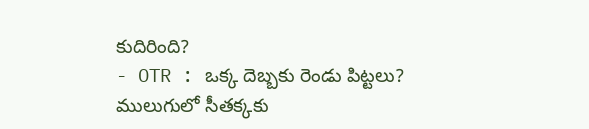కుదిరింది?
- OTR : ఒక్క దెబ్బకు రెండు పిట్టలు? ములుగులో సీతక్కకు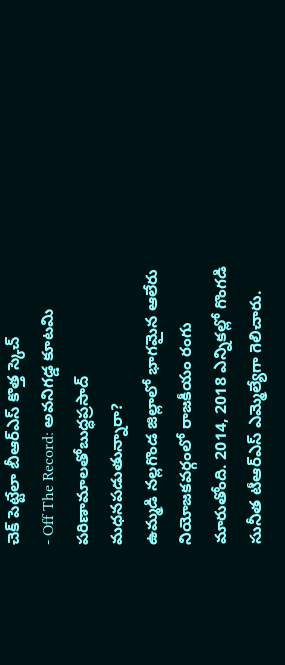చెక్ పెట్టేలా బీఆర్ఎస్ కొత్త స్కెచ్
- Off The Record: అవనిగడ్డ కూటమి పరిణామాలతోబుద్ధప్రసాద్ మధనపడుతున్నారా?
ఉమ్మడి నల్లగొండ జిల్లాలో భాగమైన ఆలేరు నియోజకవర్గంలో రాజకీయం రంగు మారుతోంది. 2014, 2018 ఎన్నికల్లో గొంగడి సునీత టీఆర్ఎస్ ఎమ్మెల్యేగా గెలిచారు.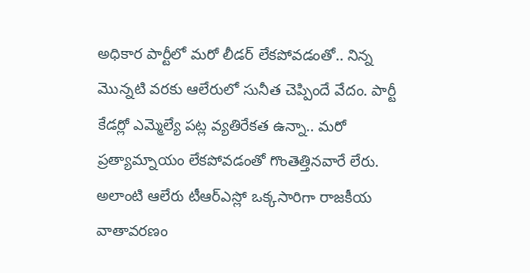అధికార పార్టీలో మరో లీడర్ లేకపోవడంతో.. నిన్న మొన్నటి వరకు ఆలేరులో సునీత చెప్పిందే వేదం. పార్టీ కేడర్లో ఎమ్మెల్యే పట్ల వ్యతిరేకత ఉన్నా.. మరో ప్రత్యామ్నాయం లేకపోవడంతో గొంతెత్తినవారే లేరు. అలాంటి ఆలేరు టీఆర్ఎస్లో ఒక్కసారిగా రాజకీయ వాతావరణం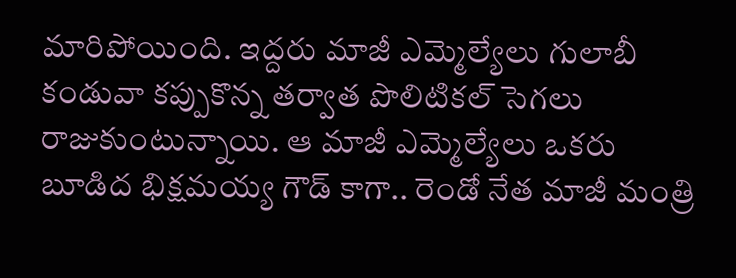మారిపోయింది. ఇద్దరు మాజీ ఎమ్మెల్యేలు గులాబీ కండువా కప్పుకొన్న తర్వాత పొలిటికల్ సెగలు రాజుకుంటున్నాయి. ఆ మాజీ ఎమ్మెల్యేలు ఒకరు బూడిద భిక్షమయ్య గౌడ్ కాగా.. రెండో నేత మాజీ మంత్రి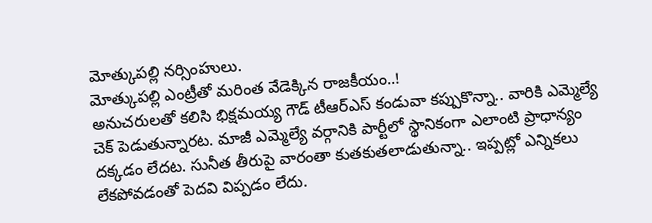మోత్కుపల్లి నర్సింహులు.
మోత్కుపల్లి ఎంట్రీతో మరింత వేడెక్కిన రాజకీయం..!
అనుచరులతో కలిసి భిక్షమయ్య గౌడ్ టీఆర్ఎస్ కండువా కప్పుకొన్నా.. వారికి ఎమ్మెల్యే చెక్ పెడుతున్నారట. మాజీ ఎమ్మెల్యే వర్గానికి పార్టీలో స్థానికంగా ఎలాంటి ప్రాధాన్యం దక్కడం లేదట. సునీత తీరుపై వారంతా కుతకుతలాడుతున్నా.. ఇప్పట్లో ఎన్నికలు లేకపోవడంతో పెదవి విప్పడం లేదు.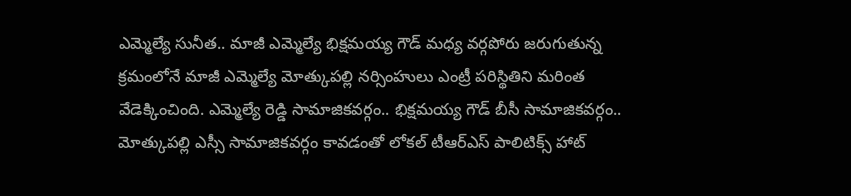ఎమ్మెల్యే సునీత.. మాజీ ఎమ్మెల్యే భిక్షమయ్య గౌడ్ మధ్య వర్గపోరు జరుగుతున్న క్రమంలోనే మాజీ ఎమ్మెల్యే మోత్కుపల్లి నర్సింహులు ఎంట్రీ పరిస్థితిని మరింత వేడెక్కించింది. ఎమ్మెల్యే రెడ్డి సామాజికవర్గం.. భిక్షమయ్య గౌడ్ బీసీ సామాజికవర్గం.. మోత్కుపల్లి ఎస్సీ సామాజికవర్గం కావడంతో లోకల్ టీఆర్ఎస్ పాలిటిక్స్ హాట్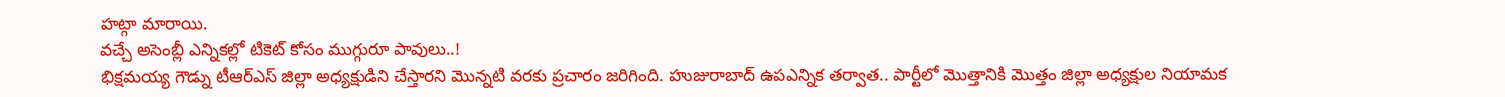హట్గా మారాయి.
వచ్చే అసెంబ్లీ ఎన్నికల్లో టికెట్ కోసం ముగ్గురూ పావులు..!
భిక్షమయ్య గౌడ్ను టీఆర్ఎస్ జిల్లా అధ్యక్షుడిని చేస్తారని మొన్నటి వరకు ప్రచారం జరిగింది. హుజురాబాద్ ఉపఎన్నిక తర్వాత.. పార్టీలో మొత్తానికి మొత్తం జిల్లా అధ్యక్షుల నియామక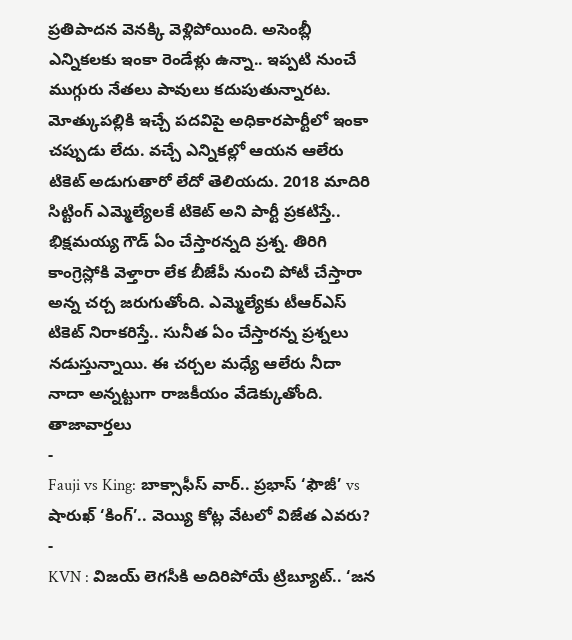ప్రతిపాదన వెనక్కి వెళ్లిపోయింది. అసెంబ్లీ ఎన్నికలకు ఇంకా రెండేళ్లు ఉన్నా.. ఇప్పటి నుంచే ముగ్గురు నేతలు పావులు కదుపుతున్నారట. మోత్కుపల్లికి ఇచ్చే పదవిపై అధికారపార్టీలో ఇంకా చప్పుడు లేదు. వచ్చే ఎన్నికల్లో ఆయన ఆలేరు టికెట్ అడుగుతారో లేదో తెలియదు. 2018 మాదిరి సిట్టింగ్ ఎమ్మెల్యేలకే టికెట్ అని పార్టీ ప్రకటిస్తే.. భిక్షమయ్య గౌడ్ ఏం చేస్తారన్నది ప్రశ్న. తిరిగి కాంగ్రెస్లోకి వెళ్తారా లేక బీజేపీ నుంచి పోటీ చేస్తారా అన్న చర్చ జరుగుతోంది. ఎమ్మెల్యేకు టీఆర్ఎస్ టికెట్ నిరాకరిస్తే.. సునీత ఏం చేస్తారన్న ప్రశ్నలు నడుస్తున్నాయి. ఈ చర్చల మధ్యే ఆలేరు నీదా నాదా అన్నట్టుగా రాజకీయం వేడెక్కుతోంది.
తాజావార్తలు
-
Fauji vs King: బాక్సాఫీస్ వార్.. ప్రభాస్ ‘ఫౌజీ’ vs షారుఖ్ ‘కింగ్’.. వెయ్యి కోట్ల వేటలో విజేత ఎవరు?
-
KVN : విజయ్ లెగసీకి అదిరిపోయే ట్రిబ్యూట్.. ‘జన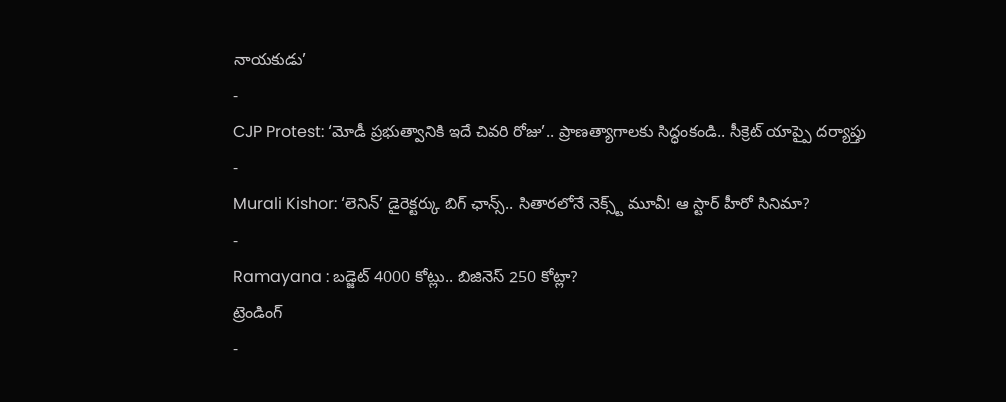నాయకుడు’
-
CJP Protest: ‘మోడీ ప్రభుత్వానికి ఇదే చివరి రోజు’.. ప్రాణత్యాగాలకు సిద్ధంకండి.. సీక్రెట్ యాప్పై దర్యాప్తు
-
Murali Kishor: ‘లెనిన్’ డైరెక్టర్కు బిగ్ ఛాన్స్.. సితారలోనే నెక్స్ట్ మూవీ! ఆ స్టార్ హీరో సినిమా?
-
Ramayana : బడ్జెట్ 4000 కోట్లు.. బిజినెస్ 250 కోట్లా?
ట్రెండింగ్
-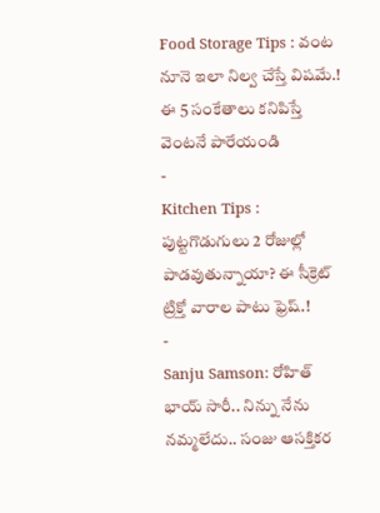Food Storage Tips : వంట నూనె ఇలా నిల్వ చేస్తే విషమే.! ఈ 5 సంకేతాలు కనిపిస్తే వెంటనే పారేయండి
-
Kitchen Tips : పుట్టగొడుగులు 2 రోజుల్లో పాడవుతున్నాయా? ఈ సీక్రెట్ ట్రిక్తో వారాల పాటు ఫ్రెష్.!
-
Sanju Samson: రోహిత్ భాయ్ సారీ.. నిన్ను నేను నమ్మలేదు.. సంజు ఆసక్తికర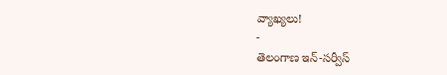వ్యాఖ్యలు!
-
తెలంగాణ ఇన్-సర్వీస్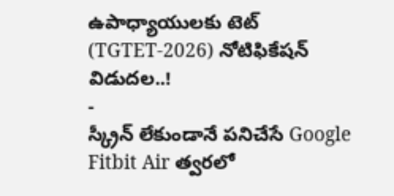ఉపాధ్యాయులకు టెట్ (TGTET-2026) నోటిఫికేషన్ విడుదల..!
-
స్క్రీన్ లేకుండానే పనిచేసే Google Fitbit Air త్వరలో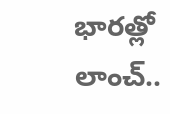భారత్లో లాంచ్..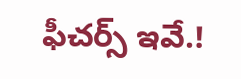ఫీచర్స్ ఇవే.!